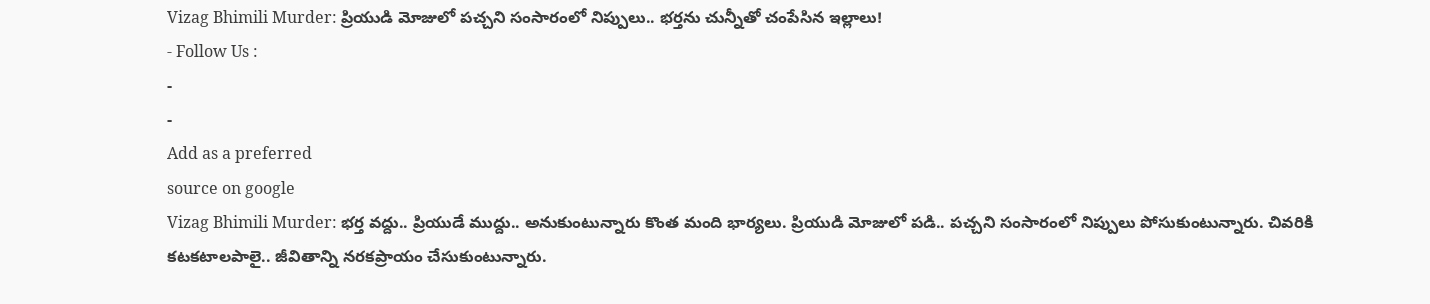Vizag Bhimili Murder: ప్రియుడి మోజులో పచ్చని సంసారంలో నిప్పులు.. భర్తను చున్నీతో చంపేసిన ఇల్లాలు!
- Follow Us :
-
-
Add as a preferred
source on google
Vizag Bhimili Murder: భర్త వద్దు.. ప్రియుడే ముద్దు.. అనుకుంటున్నారు కొంత మంది భార్యలు. ప్రియుడి మోజులో పడి.. పచ్చని సంసారంలో నిప్పులు పోసుకుంటున్నారు. చివరికి కటకటాలపాలై.. జీవితాన్ని నరకప్రాయం చేసుకుంటున్నారు.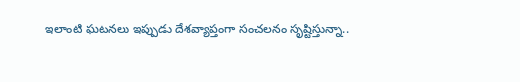ఇలాంటి ఘటనలు ఇప్పుడు దేశవ్యాప్తంగా సంచలనం సృష్టిస్తున్నా..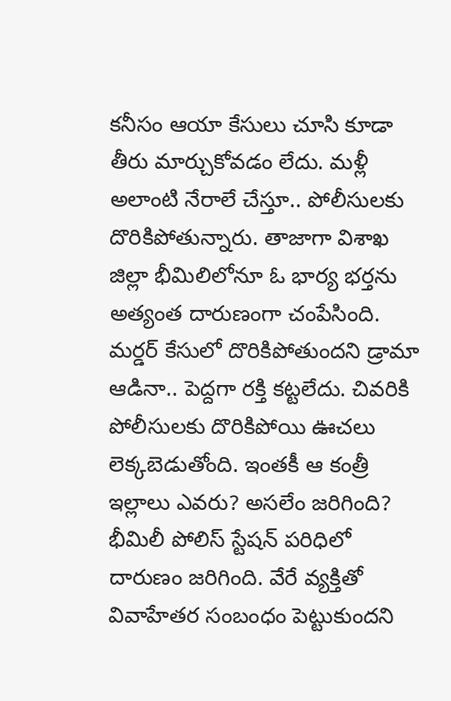కనీసం ఆయా కేసులు చూసి కూడా తీరు మార్చుకోవడం లేదు. మళ్లీ అలాంటి నేరాలే చేస్తూ.. పోలీసులకు దొరికిపోతున్నారు. తాజాగా విశాఖ జిల్లా భీమిలిలోనూ ఓ భార్య భర్తను అత్యంత దారుణంగా చంపేసింది. మర్డర్ కేసులో దొరికిపోతుందని డ్రామా ఆడినా.. పెద్దగా రక్తి కట్టలేదు. చివరికి పోలీసులకు దొరికిపోయి ఊచలు లెక్కబెడుతోంది. ఇంతకీ ఆ కంత్రీ ఇల్లాలు ఎవరు? అసలేం జరిగింది?
భీమిలీ పోలిస్ స్టేషన్ పరిధిలో దారుణం జరిగింది. వేరే వ్యక్తితో వివాహేతర సంబంధం పెట్టుకుందని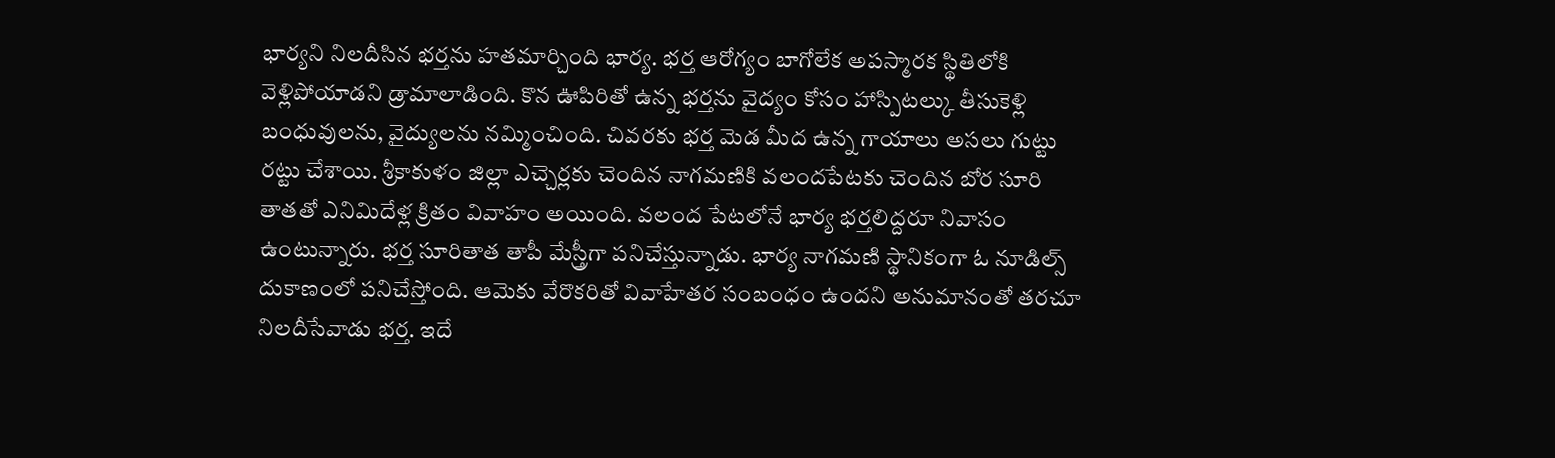భార్యని నిలదీసిన భర్తను హతమార్చింది భార్య. భర్త ఆరోగ్యం బాగోలేక అపస్మారక స్థితిలోకి వెళ్లిపోయాడని డ్రామాలాడింది. కొన ఊపిరితో ఉన్న భర్తను వైద్యం కోసం హాస్పిటల్కు తీసుకెళ్లి బంధువులను, వైద్యులను నమ్మించింది. చివరకు భర్త మెడ మీద ఉన్న గాయాలు అసలు గుట్టు రట్టు చేశాయి. శ్రీకాకుళం జిల్లా ఎచ్చెర్లకు చెందిన నాగమణికి వలందపేటకు చెందిన బోర సూరి తాతతో ఎనిమిదేళ్ల క్రితం వివాహం అయింది. వలంద పేటలోనే భార్య భర్తలిద్దరూ నివాసం ఉంటున్నారు. భర్త సూరితాత తాపీ మేస్త్రీగా పనిచేస్తున్నాడు. భార్య నాగమణి స్థానికంగా ఓ నూడిల్స్ దుకాణంలో పనిచేస్తోంది. ఆమెకు వేరొకరితో వివాహేతర సంబంధం ఉందని అనుమానంతో తరచూ నిలదీసేవాడు భర్త. ఇదే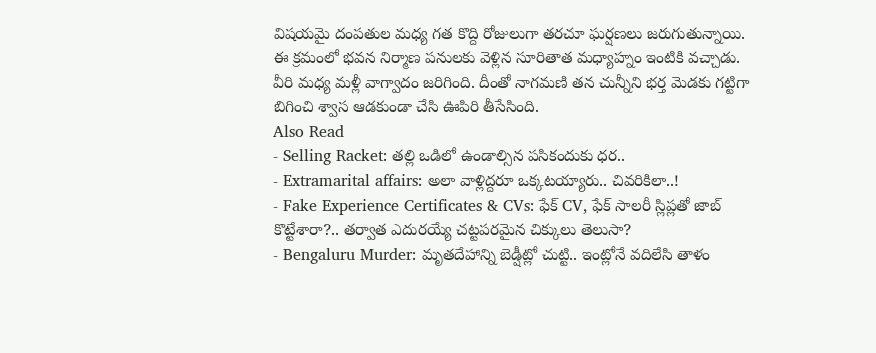విషయమై దంపతుల మధ్య గత కొద్ది రోజులుగా తరచూ ఘర్షణలు జరుగుతున్నాయి. ఈ క్రమంలో భవన నిర్మాణ పనులకు వెళ్లిన సూరితాత మధ్యాహ్నం ఇంటికి వచ్చాడు. వీరి మధ్య మళ్లీ వాగ్వాదం జరిగింది. దీంతో నాగమణి తన చున్నీని భర్త మెడకు గట్టిగా బిగించి శ్వాస ఆడకుండా చేసి ఊపిరి తీసేసింది.
Also Read
- Selling Racket: తల్లి ఒడిలో ఉండాల్సిన పసికందుకు ధర..
- Extramarital affairs: అలా వాళ్లిద్దరూ ఒక్కటయ్యారు.. చివరికిలా..!
- Fake Experience Certificates & CVs: ఫేక్ CV, ఫేక్ సాలరీ స్లిప్లతో జాబ్ కొట్టేశారా?.. తర్వాత ఎదురయ్యే చట్టపరమైన చిక్కులు తెలుసా?
- Bengaluru Murder: మృతదేహాన్ని బెడ్షీట్లో చుట్టి.. ఇంట్లోనే వదిలేసి తాళం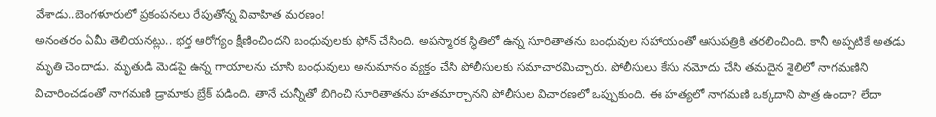వేశాడు..బెంగళూరులో ప్రకంపనలు రేపుతోన్న వివాహిత మరణం!
అనంతరం ఏమీ తెలియనట్లు.. భర్త ఆరోగ్యం క్షీణించిందని బంధువులకు ఫోన్ చేసింది. అపస్మారక స్థితిలో ఉన్న సూరితాతను బంధువుల సహాయంతో ఆసుపత్రికి తరలించింది. కానీ అప్పటికే అతడు మృతి చెందాడు. మృతుడి మెడపై ఉన్న గాయాలను చూసి బంధువులు అనుమానం వ్యక్తం చేసి పోలీసులకు సమాచారమిచ్చారు. పోలీసులు కేసు నమోదు చేసి తమదైన శైలిలో నాగమణిని విచారించడంతో నాగమణి డ్రామాకు బ్రేక్ పడింది. తానే చున్నీతో బిగించి సూరితాతను హతమార్చానని పోలీసుల విచారణలో ఒప్పుకుంది. ఈ హత్యలో నాగమణి ఒక్కదాని పాత్ర ఉందా? లేదా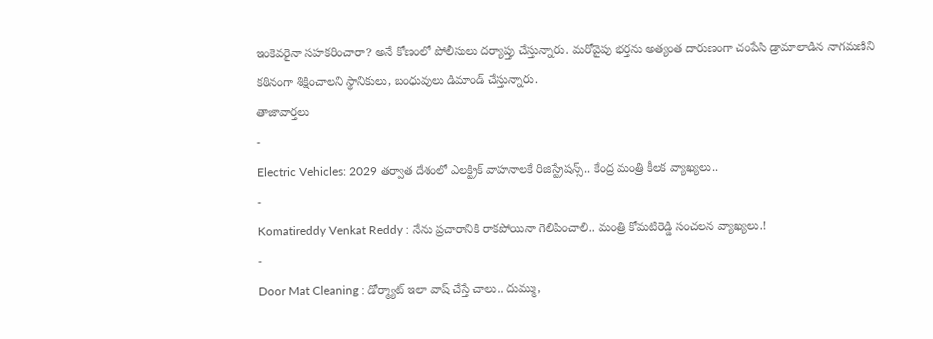ఇంకెవరైనా సహకరించారా? అనే కోణంలో పోలీసులు దర్యాప్తు చేస్తున్నారు. మరోవైపు భర్తను అత్యంత దారుణంగా చంపేసి డ్రామాలాడిన నాగమణిని కఠినంగా శిక్షించాలని స్థానికులు, బంధువులు డిమాండ్ చేస్తున్నారు.
తాజావార్తలు
-
Electric Vehicles: 2029 తర్వాత దేశంలో ఎలక్ట్రిక్ వాహనాలకే రిజిస్ట్రేషన్స్.. కేంద్ర మంత్రి కీలక వ్యాఖ్యలు..
-
Komatireddy Venkat Reddy : నేను ప్రచారానికి రాకపోయినా గెలిపించాలి.. మంత్రి కోమటిరెడ్డి సంచలన వ్యాఖ్యలు.!
-
Door Mat Cleaning : డోర్మ్యాట్ ఇలా వాష్ చేస్తే చాలు.. దుమ్ము,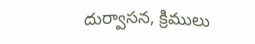దుర్వాసన, క్రిములు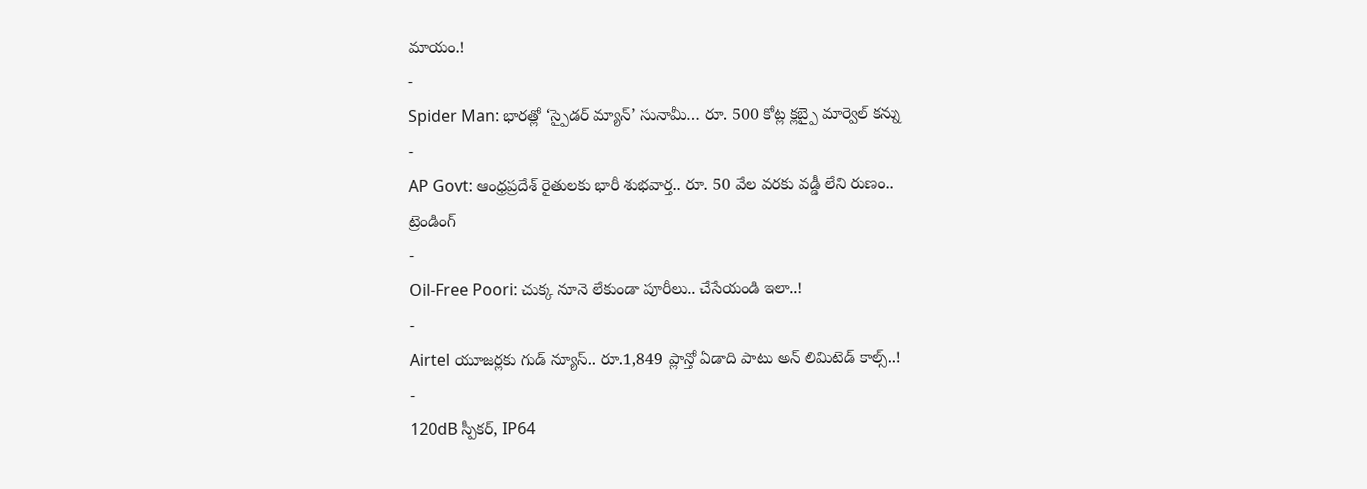మాయం.!
-
Spider Man: భారత్లో ‘స్పైడర్ మ్యాన్’ సునామీ… రూ. 500 కోట్ల క్లబ్పై మార్వెల్ కన్ను
-
AP Govt: ఆంధ్రప్రదేశ్ రైతులకు భారీ శుభవార్త.. రూ. 50 వేల వరకు వడ్డీ లేని రుణం..
ట్రెండింగ్
-
Oil-Free Poori: చుక్క నూనె లేకుండా పూరీలు.. చేసేయండి ఇలా..!
-
Airtel యూజర్లకు గుడ్ న్యూస్.. రూ.1,849 ప్లాన్తో ఏడాది పాటు అన్ లిమిటెడ్ కాల్స్..!
-
120dB స్పీకర్, IP64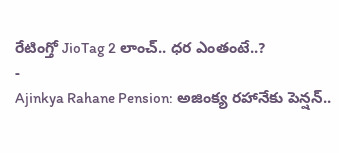రేటింగ్తో JioTag 2 లాంచ్.. ధర ఎంతంటే..?
-
Ajinkya Rahane Pension: అజింక్య రహానేకు పెన్షన్..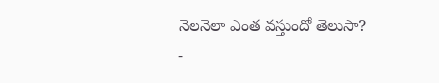నెలనెలా ఎంత వస్తుందో తెలుసా?
-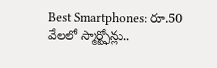Best Smartphones: రూ.50 వేలలో స్మార్ట్ఫోన్లు..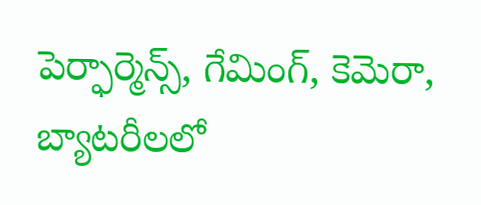పెర్ఫార్మెన్స్, గేమింగ్, కెమెరా, బ్యాటరీలలో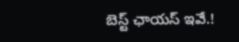బెస్ట్ ఛాయస్ ఇవే.!